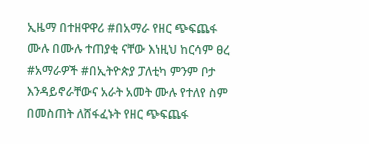ኢዜማ በተዘዋዋሪ #በአማራ የዘር ጭፍጨፋ ሙሉ በሙሉ ተጠያቂ ናቸው እነዚህ ከርሳም ፀረ #አማራዎች #በኢትዮጵያ ፓለቲካ ምንም ቦታ እንዳይኖራቸውና አራት አመት ሙሉ የተለየ ስም በመስጠት ለሸፋፈኑት የዘር ጭፍጨፋ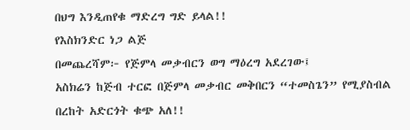በህግ እንዲጠየቁ ማድረግ ግድ ይላል!!
የእስክንድር ነጋ ልጅ
በመጨረሻም፦ የጅምላ መቃብርን ወግ ማዕረግ አደረገው፤
አስክሬን ከጅብ ተርፎ በጅምላ መቃብር መቅበርን “ተመስጌን” የሚያስብል በረከት አድርጎት ቁጭ አለ!!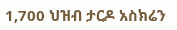1,700 ህዝብ ታርዶ አስክሬን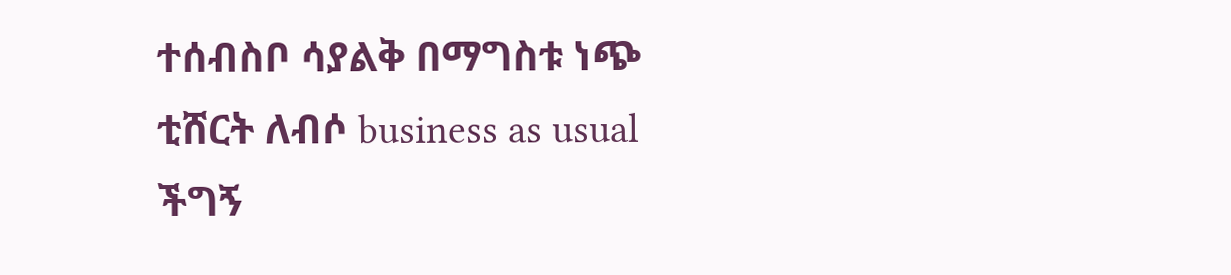ተሰብስቦ ሳያልቅ በማግስቱ ነጭ ቲሸርት ለብሶ business as usual ችግኝ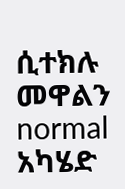ሲተክሉ መዋልን normal አካሄድ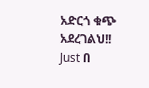አድርጎ ቁጭ አደረገልህ!!
Just በ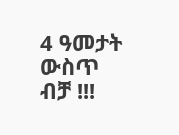4 ዓመታት ውስጥ ብቻ !!!